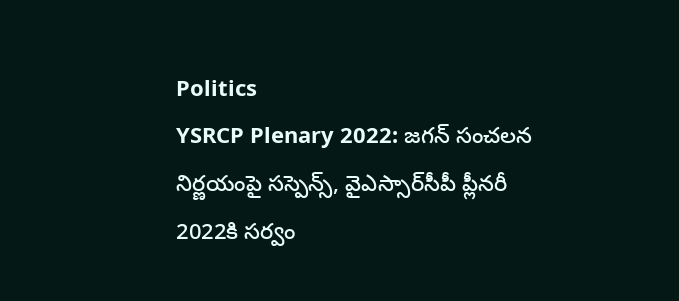Politics
YSRCP Plenary 2022: జగన్ సంచలన నిర్ణయంపై సస్పెన్స్, వైఎస్సార్‌సీపీ ప్లీనరీ 2022కి సర్వం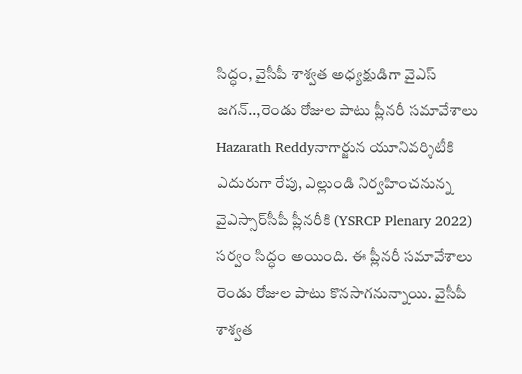సిద్ధం, వైసీపీ శాశ్వత అధ్యక్షుడిగా వైఎస్‌ జగన్‌..,రెండు రోజుల పాటు ప్లీనరీ సమావేశాలు
Hazarath Reddyనాగార్జున యూనివర్శిటీకి ఎదురుగా రేపు, ఎల్లుండి నిర్వహించనున్న వైఎస్సార్‌సీపీ ప్లీనరీకి (YSRCP Plenary 2022) సర్వం సిద్ధం అయింది. ఈ ప్లీనరీ సమావేశాలు రెండు రోజుల పాటు కొనసాగనున్నాయి. వైసీపీ శాశ్వత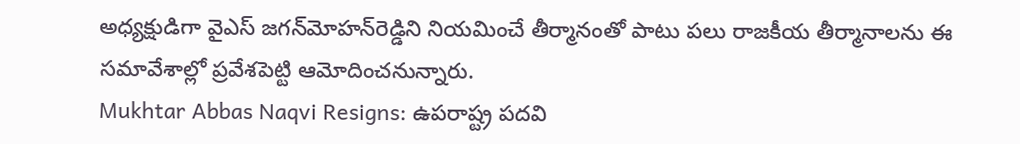అధ్యక్షుడిగా వైఎస్‌ జగన్‌మోహన్‌రెడ్డిని నియమించే తీర్మానంతో పాటు పలు రాజకీయ తీర్మానాలను ఈ సమావేశాల్లో ప్రవేశపెట్టి ఆమోదించనున్నారు.
Mukhtar Abbas Naqvi Resigns: ఉపరాష్ట్ర పదవి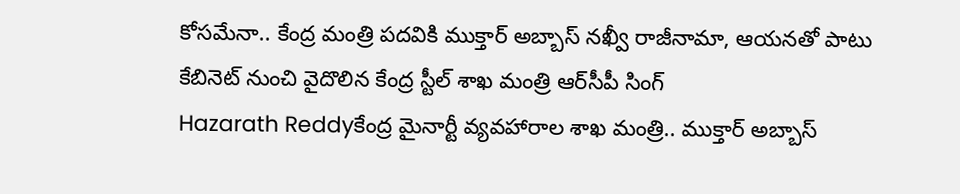కోసమేనా.. కేంద్ర మంత్రి పదవికి ముక్తార్‌ అబ్బాస్‌ నఖ్వీ రాజీనామా, ఆయనతో పాటు కేబినెట్ నుంచి వైదొలిన కేంద్ర స్టీల్ శాఖ మంత్రి ఆర్‌సీపీ సింగ్
Hazarath Reddyకేంద్ర మైనార్టీ వ్యవహారాల శాఖ మంత్రి.. ముక్తార్‌ అబ్బాస్‌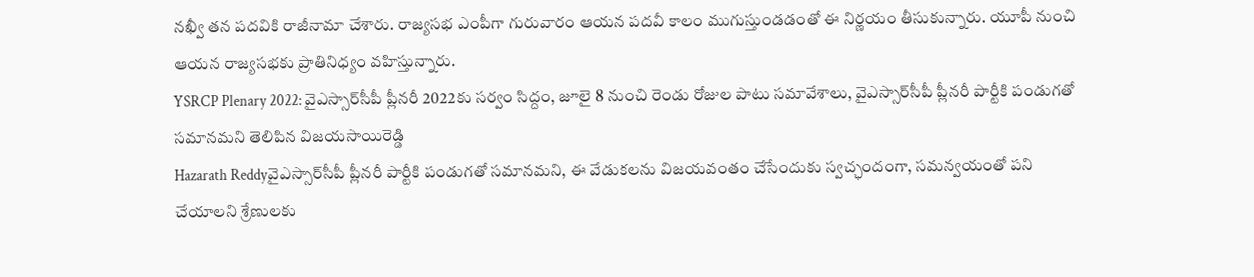నఖ్వీ తన పదవికి రాజీనామా చేశారు. రాజ్యసభ ఎంపీగా గురువారం ఆయన పదవీ కాలం ముగుస్తుండడంతో ఈ నిర్ణయం తీసుకున్నారు. యూపీ నుంచి ఆయన రాజ్యసభకు ప్రాతినిధ్యం వహిస్తున్నారు.
YSRCP Plenary 2022: వైఎస్సార్‌సీపీ ప్లీనరీ 2022కు సర్వం సిద్దం, జూలై 8 నుంచి రెండు రోజుల పాటు సమావేశాలు, వైఎస్సార్‌సీపీ ప్లీనరీ పార్టీకి పండుగతో సమానమని తెలిపిన విజయసాయిరెడ్డి
Hazarath Reddyవైఎస్సార్‌సీపీ ప్లీనరీ పార్టీకి పండుగతో సమానమని, ఈ వేడుకలను విజయవంతం చేసేందుకు స్వచ్ఛందంగా, సమన్వయంతో పని చేయాలని శ్రేణులకు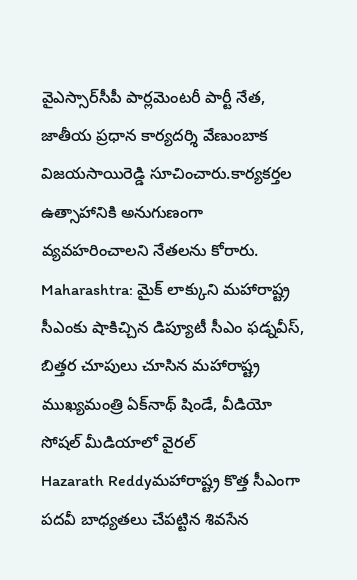వైఎస్సార్‌సీపీ పార్లమెంటరీ పార్టీ నేత, జాతీయ ప్రధాన కార్యదర్శి వేణుంబాక విజయసాయిరెడ్డి సూచించారు.కార్యకర్తల ఉత్సాహానికి అనుగుణంగా వ్యవహరించాలని నేతలను కోరారు.
Maharashtra: మైక్ లాక్కుని మహారాష్ట్ర సీఎంకు షాకిచ్చిన డిప్యూటీ సీఎం ఫ‌డ్న‌వీస్, బిత్తర చూపులు చూసిన మహారాష్ట్ర ముఖ్యమంత్రి ఏక్‌నాథ్ షిండే, వీడియో సోషల్ మీడియాలో వైరల్
Hazarath Reddyమహారాష్ట్ర కొత్త సీఎంగా ప‌ద‌వీ బాధ్య‌త‌లు చేప‌ట్టిన శివ‌సేన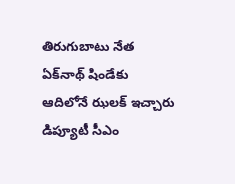తిరుగుబాటు నేత ఏక్‌నాథ్ షిండేకు ఆదిలోనే ఝలక్ ఇచ్చారు డిప్యూటీ సీఎం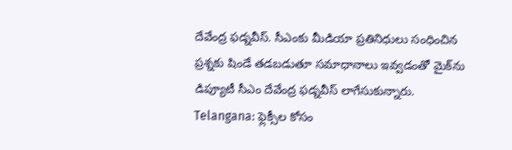దేవేంద్ర ఫ‌డ్న‌వీస్. సీఎంకు మీడియా ప్ర‌తినిధులు సంధించిన ప్ర‌శ్న‌కు షిండే తడబడుతూ సమాధానాలు ఇవ్వడంతో మైక్‌ను డిప్యూటీ సీఎం దేవేంద్ర ఫ‌డ్న‌వీస్ లాగేసుకున్నారు.
Telangana: ఫ్లెక్సీల కోసం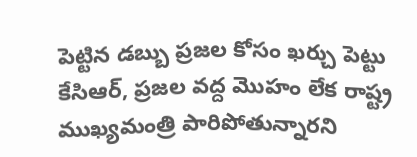పెట్టిన డబ్బు ప్రజల కోసం ఖర్చు పెట్టు కేసిఆర్, ప్రజల వద్ద మొహం లేక రాష్ట్ర ముఖ్యమంత్రి పారిపోతున్నారని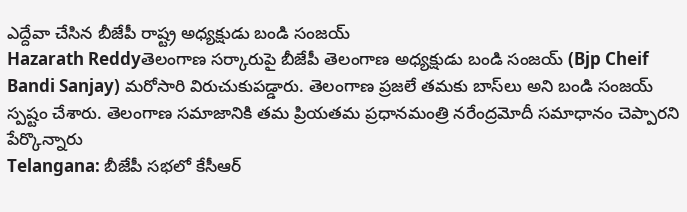ఎద్దేవా చేసిన బీజేపీ రాష్ట్ర అధ్యక్షుడు బండి సంజయ్
Hazarath Reddyతెలంగాణ సర్కారుపై బీజేపీ తెలంగాణ అధ్యక్షుడు బండి సంజయ్ (Bjp Cheif Bandi Sanjay) మరోసారి విరుచుకుపడ్డారు. తెలంగాణ ప్రజలే తమకు బాస్‌లు అని బండి సంజయ్‌ స్పష్టం చేశారు. తెలంగాణ సమాజానికి తమ ప్రియతమ ప్రధానమంత్రి నరేంద్రమోదీ సమాధానం చెప్పారని పేర్కొన్నారు
Telangana: బీజేపీ సభలో కేసీఆర్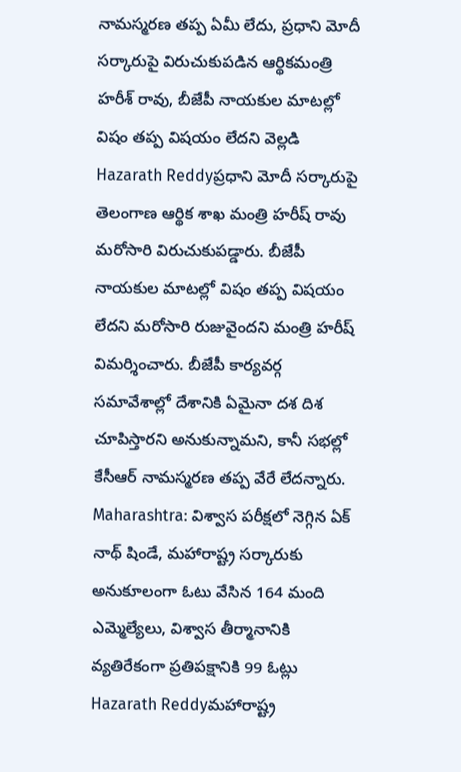నామస్మరణ తప్ప ఏమీ లేదు, ప్రధాని మోదీ సర్కారుపై విరుచుకుపడిన ఆర్థికమంత్రి హరీశ్ రావు, బీజేపీ నాయకుల మాటల్లో విషం తప్ప విషయం లేదని వెల్లడి
Hazarath Reddyప్రధాని మోదీ సర్కారుపై తెలంగాణ ఆర్థిక శాఖ మంత్రి హరీష్ రావు మరోసారి విరుచుకుపడ్డారు. బీజేపీ నాయకుల మాటల్లో విషం తప్ప విషయం లేదని మరోసారి రుజువైందని మంత్రి హరీష్‌ విమర్శించారు. బీజేపీ కార్యవర్గ సమావేశాల్లో దేశానికి ఏమైనా దశ దిశ చూపిస్తారని అనుకున్నామని, కానీ సభల్లో కేసీఆర్‌ నామస్మరణ తప్ప వేరే లేదన్నారు.
Maharashtra: విశ్వాస పరీక్షలో నెగ్గిన ఏక్ నాథ్ షిండే, మహారాష్ట్ర సర్కారుకు అనుకూలంగా ఓటు వేసిన 164 మంది ఎమ్మెల్యేలు, విశ్వాస తీర్మానానికి వ్యతిరేకంగా ప్రతిపక్షానికి 99 ఓట్లు
Hazarath Reddyమహారాష్ట్ర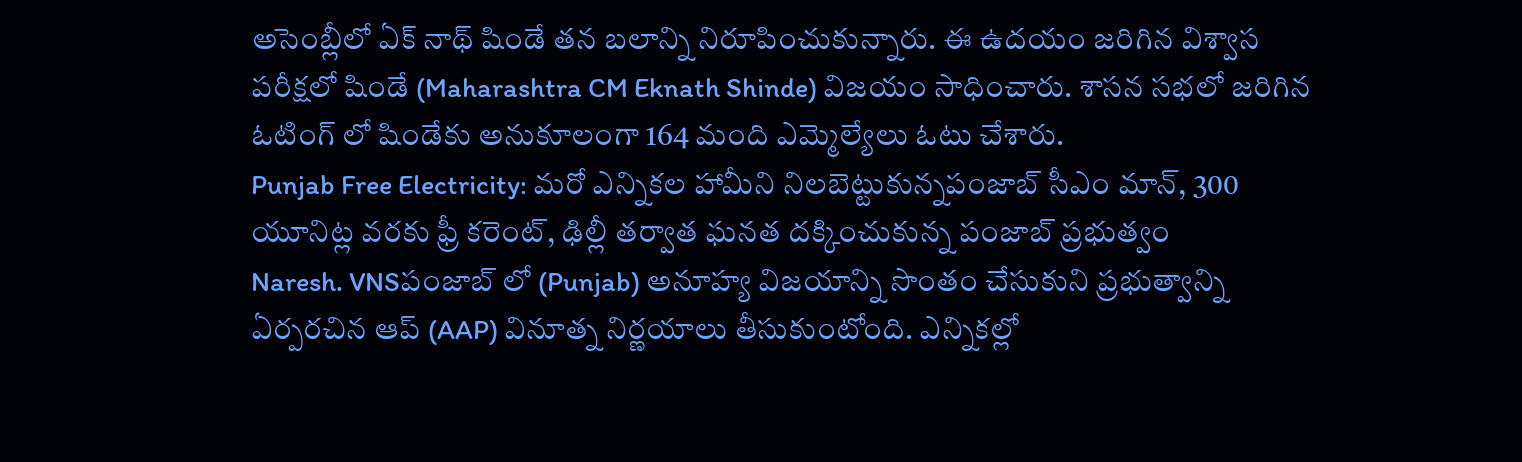అసెంబ్లీలో ఏక్ నాథ్ షిండే తన బలాన్ని నిరూపించుకున్నారు. ఈ ఉదయం జరిగిన విశ్వాస పరీక్షలో షిండే (Maharashtra CM Eknath Shinde) విజయం సాధించారు. శాసన సభలో జరిగిన ఓటింగ్ లో షిండేకు అనుకూలంగా 164 మంది ఎమ్మెల్యేలు ఓటు చేశారు.
Punjab Free Electricity: మరో ఎన్నికల హామీని నిలబెట్టుకున్నపంజాబ్‌ సీఎం మాన్, 300 యూనిట్ల వరకు ఫ్రీ కరెంట్, ఢిల్లీ తర్వాత ఘనత దక్కించుకున్న పంజాబ్ ప్రభుత్వం
Naresh. VNSపంజాబ్ లో (Punjab) అనూహ్య విజయాన్ని సొంతం చేసుకుని ప్రభుత్వాన్ని ఏర్పరచిన ఆప్ (AAP) వినూత్న నిర్ణయాలు తీసుకుంటోంది. ఎన్నికల్లో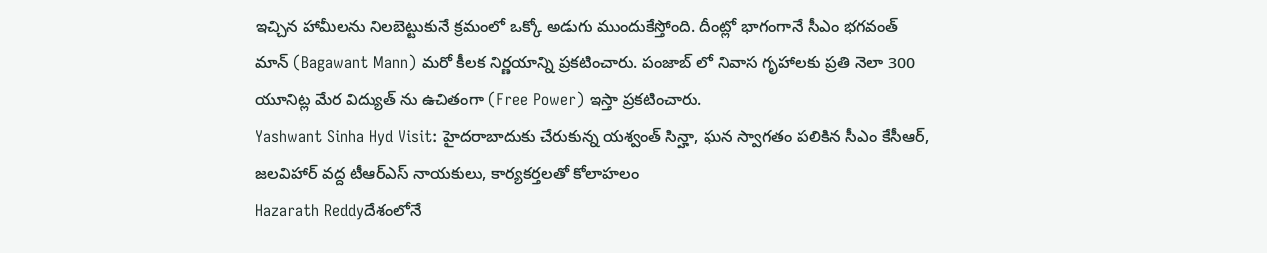ఇచ్చిన హామీలను నిలబెట్టుకునే క్రమంలో ఒక్కో అడుగు ముందుకేస్తోంది. దీంట్లో భాగంగానే సీఎం భగవంత్ మాన్ (Bagawant Mann) మరో కీలక నిర్ణయాన్ని ప్రకటించారు. పంజాబ్ లో నివాస గృహాలకు ప్రతి నెలా 300 యూనిట్ల మేర విద్యుత్ ను ఉచితంగా (Free Power) ఇస్తా ప్రకటించారు.
Yashwant Sinha Hyd Visit: హైదరాబాదుకు చేరుకున్న యశ్వంత్ సిన్హా, ఘన స్వాగతం పలికిన సీఎం కేసీఆర్, జలవిహార్ వద్ద టీఆర్ఎస్ నాయకులు, కార్యకర్తలతో కోలాహలం
Hazarath Reddyదేశంలోనే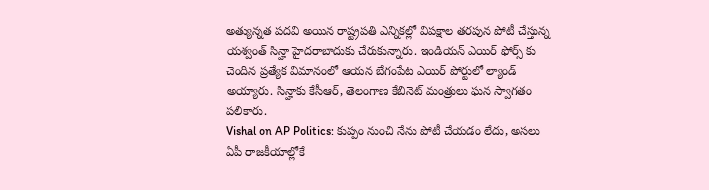అత్యున్నత పదవి అయిన రాష్ట్రపతి ఎన్నికల్లో విపక్షాల తరపున పోటీ చేస్తున్న యశ్వంత్ సిన్హా హైదరాబాదుకు చేరుకున్నారు. ఇండియన్ ఎయిర్ ఫోర్స్ కు చెందిన ప్రత్యేక విమానంలో ఆయన బేగంపేట ఎయిర్ పోర్టులో ల్యాండ్ అయ్యారు. సిన్హాకు కేసీఆర్, తెలంగాణ కేబినెట్ మంత్రులు ఘన స్వాగతం పలికారు.
Vishal on AP Politics: కుప్పం నుంచి నేను పోటీ చేయడం లేదు, అసలు ఏపీ రాజకీయాల్లోకే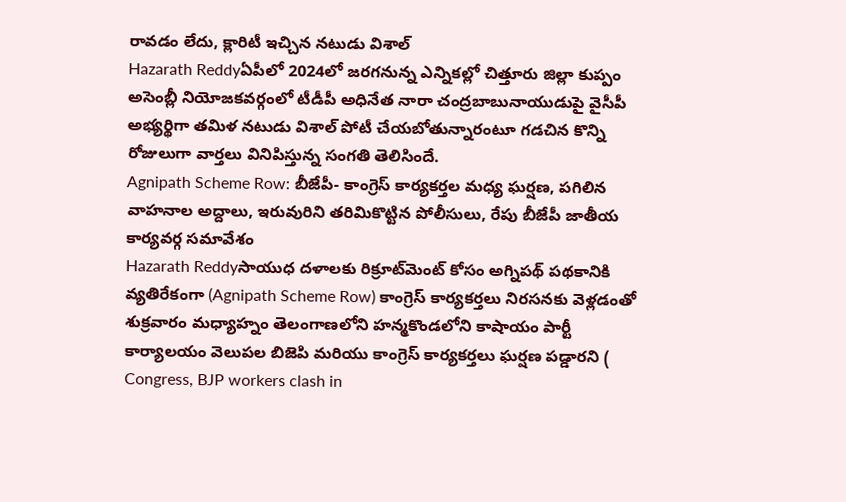రావడం లేదు, క్లారిటీ ఇచ్చిన నటుడు విశాల్
Hazarath Reddyఏపీలో 2024లో జరగనున్న ఎన్నిక‌ల్లో చిత్తూరు జిల్లా కుప్పం అసెంబ్లీ నియోజ‌కవ‌ర్గంలో టీడీపీ అధినేత నారా చంద్రబాబునాయుడుపై వైసీపీ అభ్య‌ర్థిగా త‌మిళ న‌టుడు విశాల్ పోటీ చేయ‌బోతున్నారంటూ గ‌డ‌చిన కొన్ని రోజులుగా వార్త‌లు వినిపిస్తున్న సంగ‌తి తెలిసిందే.
Agnipath Scheme Row: బీజేపీ- కాంగ్రెస్ కార్యకర్తల మధ్య ఘర్షణ, పగిలిన వాహనాల అద్దాలు, ఇరువురిని తరిమికొట్టిన పోలీసులు, రేపు బీజేపీ జాతీయ కార్యవర్గ సమావేశం
Hazarath Reddyసాయుధ దళాలకు రిక్రూట్‌మెంట్ కోసం అగ్నిపథ్ పథకానికి వ్యతిరేకంగా (Agnipath Scheme Row) కాంగ్రెస్ కార్యకర్తలు నిరసనకు వెళ్లడంతో శుక్రవారం మధ్యాహ్నం తెలంగాణలోని హన్మకొండలోని కాషాయం పార్టీ కార్యాలయం వెలుపల బిజెపి మరియు కాంగ్రెస్ కార్యకర్తలు ఘర్షణ పడ్డారని ( Congress, BJP workers clash in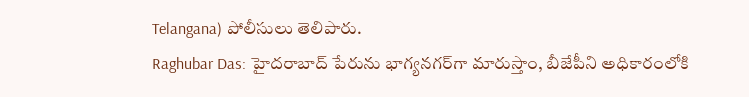Telangana) పోలీసులు తెలిపారు.
Raghubar Das: హైదరాబాద్ పేరును భాగ్యనగర్‌గా మారుస్తాం, బీజేపీని అధికారంలోకి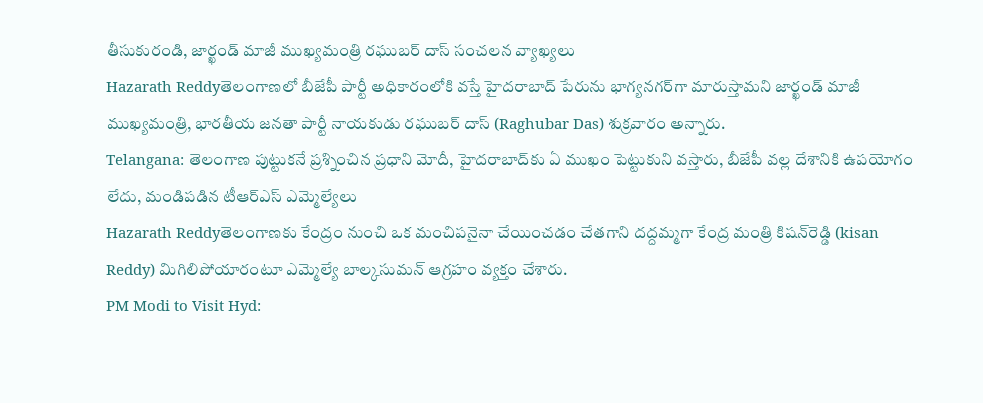తీసుకురండి, జార్ఖండ్ మాజీ ముఖ్యమంత్రి రఘుబర్ దాస్ సంచలన వ్యాఖ్యలు
Hazarath Reddyతెలంగాణలో బీజేపీ పార్టీ అధికారంలోకి వస్తే హైదరాబాద్ పేరును భాగ్యనగర్‌గా మారుస్తామని జార్ఖండ్ మాజీ ముఖ్యమంత్రి, భారతీయ జనతా పార్టీ నాయకుడు రఘుబర్ దాస్ (Raghubar Das) శుక్రవారం అన్నారు.
Telangana: తెలంగాణ పుట్టుకనే ప్రశ్నించిన ప్రధాని మోదీ, హైదరాబాద్‌కు ఏ ముఖం పెట్టుకుని వస్తారు, బీజేపీ వల్ల దేశానికి ఉపయోగం లేదు, మండిపడిన టీఆర్ఎస్ ఎమ్మెల్యేలు
Hazarath Reddyతెలంగాణకు కేంద్రం నుంచి ఒక మంచిపనైనా చేయించడం చేతగాని దద్దమ్మగా కేంద్ర మంత్రి కిషన్‌రెడ్డి (kisan Reddy) మిగిలిపోయారంటూ ఎమ్మెల్యే బాల్కసుమన్‌ ఆగ్రహం వ్యక్తం చేశారు.
PM Modi to Visit Hyd: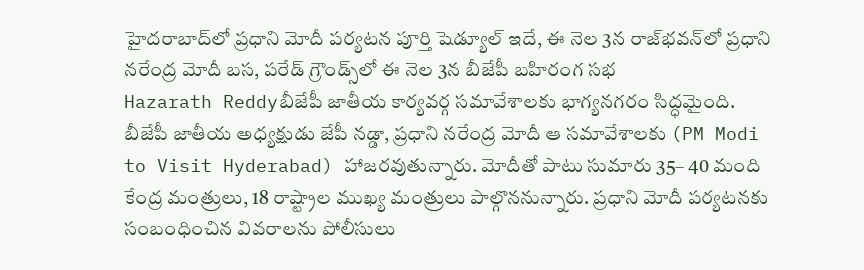హైదరాబాద్‌లో ప్రధాని మోదీ పర్యటన పూర్తి షెడ్యూల్ ఇదే, ఈ నెల 3న రాజ్‌భవన్‌లో ప్రధాని నరేంద్ర మోదీ బస, పరేడ్‌ గ్రౌండ్స్‌లో ఈ నెల 3న బీజేపీ బహిరంగ సభ
Hazarath Reddyబీజేపీ జాతీయ కార్యవర్గ సమావేశాలకు భాగ్యనగరం సిద్ధమైంది. బీజేపీ జాతీయ అధ్యక్షుడు జేపీ నడ్డా, ప్రధాని నరేంద్ర మోదీ ఆ సమావేశాలకు (PM Modi to Visit Hyderabad) హాజరవుతున్నారు. మోదీతో పాటు సుమారు 35– 40 మంది కేంద్ర మంత్రులు, 18 రాష్ట్రాల ముఖ్య మంత్రులు పాల్గొననున్నారు. ప్రధాని మోదీ పర్యటనకు సంబంధించిన వివరాలను పోలీసులు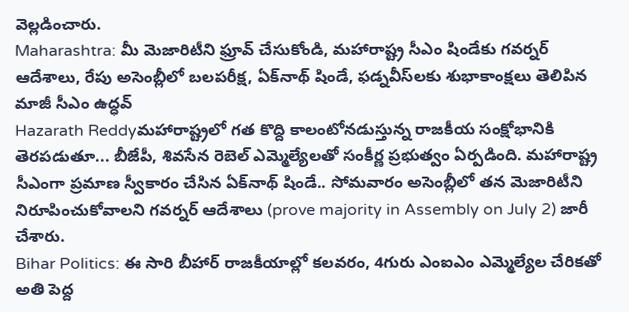వెల్లడించారు.
Maharashtra: మీ మెజారిటీని ఫ్రూవ్ చేసుకోండి, మహారాష్ట్ర సీఎం షిండేకు గవర్నర్ ఆదేశాలు, రేపు అసెంబ్లీలో బలపరీక్ష, ఏక్‌నాథ్‌ షిండే, ఫడ్నవీస్‌లకు శుభాకాంక్షలు తెలిపిన మాజీ సీఎం ఉద్ధవ్
Hazarath Reddyమహారాష్ట్రలో గత కొద్ది కాలంటోనడుస్తున్న రాజకీయ సంక్షోభానికి తెరపడుతూ... బీజేపీ, శివసేన రెబెల్‌ ఎమ్మెల్యేలతో సంకీర్ణ ప్రభుత్వం ఏర్పడింది. మ‌హారాష్ట్ర సీఎంగా ప్రమాణ స్వీకారం చేసిన ఏక్‌నాథ్ షిండే.. సోమ‌వారం అసెంబ్లీలో త‌న మెజారిటీని నిరూపించుకోవాలని గవర్నర్ ఆదేశాలు (prove majority in Assembly on July 2) జారీ చేశారు.
Bihar Politics: ఈ సారి బీహార్‌ రాజకీయాల్లో కలవరం, 4గురు ఎంఐఎం ఎమ్మెల్యేల చేరికతో అతి పెద్ద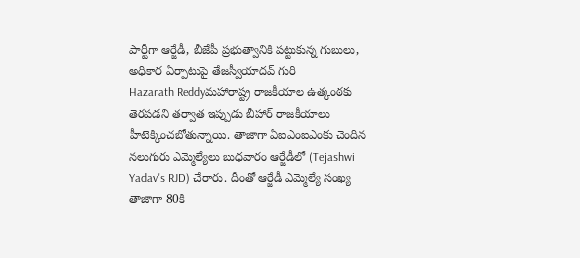పార్టీగా ఆర్జేడీ, బీజేపీ ప్రభుత్వానికి పట్టుకున్న గుబులు, అధికార ఏర్పాటుపై తేజస్వీయాదవ్ గురి
Hazarath Reddyమహారాష్ట్ర రాజకీయాల ఉత్కంఠకు తెరపడని తర్వాత ఇప్పుడు బీహార్ రాజకీయాలు హీటెక్కించబోతున్నాయి. తాజాగా ఏఐఎంఐఎంకు చెందిన నలుగురు ఎమ్మెల్యేలు బుధవారం ఆర్జేడీలో (Tejashwi Yadav's RJD) చేరారు. దీంతో ఆర్జేడీ ఎమ్మెల్యే సంఖ్య తాజాగా 80కి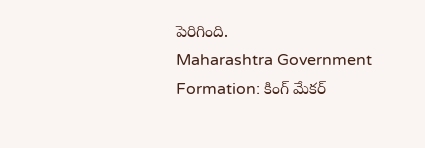పెరిగింది.
Maharashtra Government Formation: కింగ్ మేకర్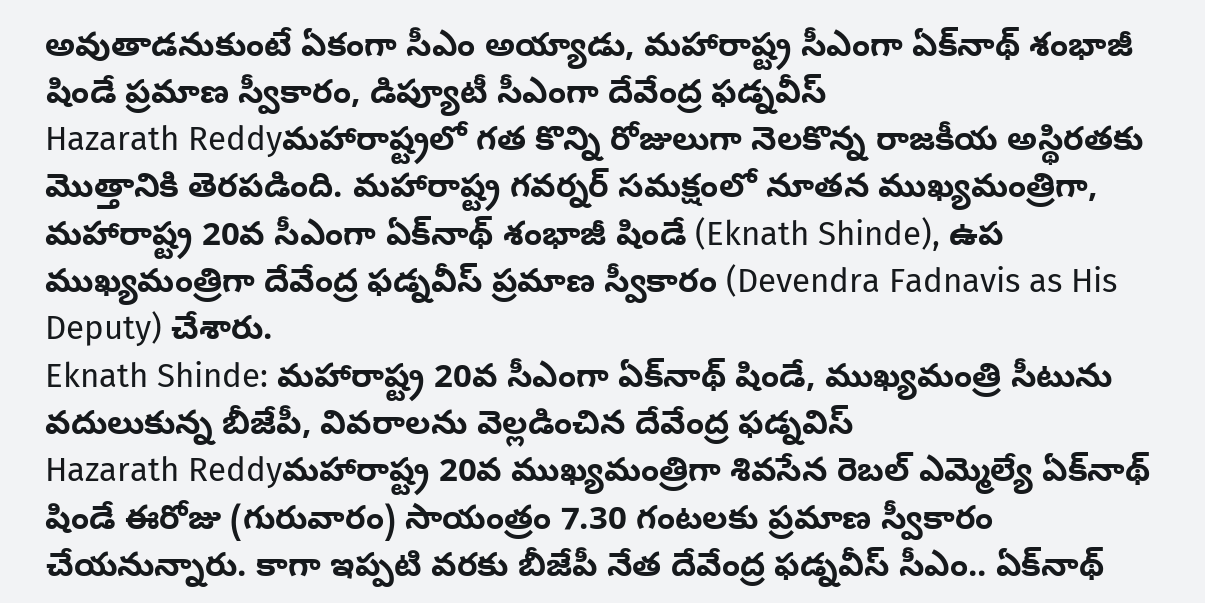అవుతాడనుకుంటే ఏకంగా సీఎం అయ్యాడు, మహారాష్ట్ర సీఎంగా ఏక్‌నాథ్ శంభాజీ షిండే ప్రమాణ స్వీకారం, డిప్యూటీ సీఎంగా దేవేంద్ర ఫడ్నవీస్
Hazarath Reddyమహారాష్ట్రలో గత కొన్ని రోజులుగా నెలకొన్న రాజకీయ అస్థిరతకు మొత్తానికి తెరపడింది. మహారాష్ట్ర గవర్నర్ సమక్షంలో నూతన ముఖ్యమంత్రిగా, మహారాష్ట్ర 20వ సీఎంగా ఏక్‌నాథ్ శంభాజీ షిండే (Eknath Shinde), ఉప ముఖ్యమంత్రిగా దేవేంద్ర ఫడ్నవీస్ ప్రమాణ స్వీకారం (Devendra Fadnavis as His Deputy) చేశారు.
Eknath Shinde: మహారాష్ట్ర 20వ సీఎంగా ఏక్‌నాథ్‌ షిండే, ముఖ్యమంత్రి సీటును వదులుకున్న బీజేపీ, వివరాలను వెల్లడించిన దేవేంద్ర ఫడ్నవిస్
Hazarath Reddyమహారాష్ట్ర 20వ ముఖ్యమంత్రిగా శివసేన రెబల్‌ ఎమ్మెల్యే ఏక్‌నాథ్‌ షిండే ఈరోజు (గురువారం) సాయంత్రం 7.30 గంటలకు ప్రమాణ స్వీకారం చేయనున్నారు. కాగా ఇప్పటి వరకు బీజేపీ నేత దేవేంద్ర ఫడ్నవీస్‌ సీఎం.. ఏక్‌నాథ్‌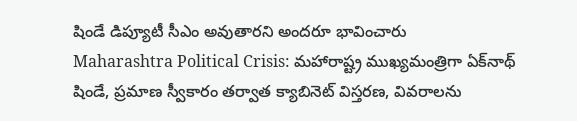షిండే డిప్యూటీ సీఎం అవుతారని అందరూ భావించారు
Maharashtra Political Crisis: మహారాష్ట్ర ముఖ్యమంత్రిగా ఏక్‌నాథ్ షిండే, ప్ర‌మాణ స్వీకారం త‌ర్వాత క్యాబినెట్‌ విస్త‌రణ, వివరాలను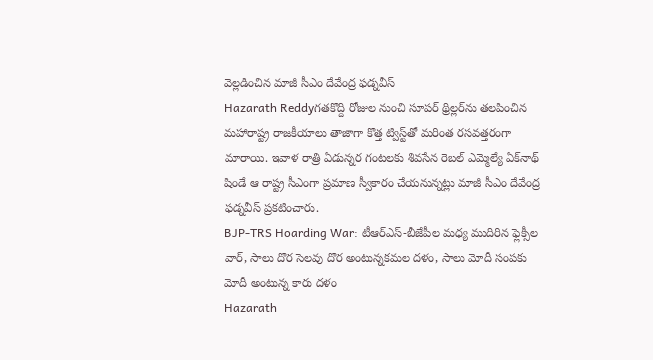వెల్లడించిన మాజీ సీఎం దేవేంద్ర ఫ‌డ్న‌వీస్
Hazarath Reddyగతకొద్ది రోజుల నుంచి సూప‌ర్ థ్రిల్ల‌ర్‌ను త‌ల‌పించిన మ‌హారాష్ట్ర రాజ‌కీయాలు తాజాగా కొత్త ట్విస్ట్‌తో మ‌రింత ర‌స‌వ‌త్త‌రంగా మారాయి. ఇవాళ రాత్రి ఏడున్న‌ర గంట‌ల‌కు శివ‌సేన రెబ‌ల్ ఎమ్మెల్యే ఏక్‌నాథ్ షిండే ఆ రాష్ట్ర సీఎంగా ప్ర‌మాణ స్వీకారం చేయ‌నున్న‌ట్లు మాజీ సీఎం దేవేంద్ర ఫ‌డ్న‌వీస్ ప్ర‌క‌టించారు.
BJP-TRS Hoarding War: టీఆర్ఎస్-బీజేపీల మధ్య ముదిరిన ఫ్లెక్సీల వార్, సాలు దొర సెలవు దొర అంటున్నకమల దళం, సాలు మోదీ సంపకు మోదీ అంటున్న కారు దళం
Hazarath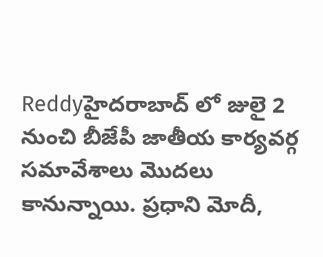Reddyహైదరాబాద్ లో జులై 2 నుంచి బీజేపీ జాతీయ కార్యవర్గ సమావేశాలు మొదలు కానున్నాయి. ప్రధాని మోదీ,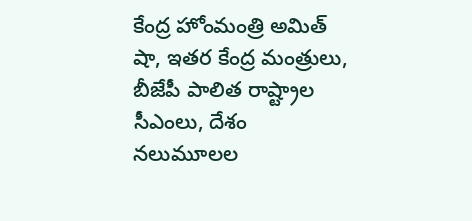కేంద్ర హోంమంత్రి అమిత్ షా, ఇతర కేంద్ర మంత్రులు, బీజేపీ పాలిత రాష్ట్రాల సీఎంలు, దేశం నలుమూలల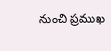నుంచి ప్రముఖ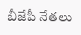బీజేపీ నేతలు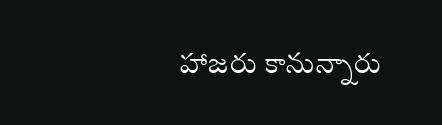హాజరు కానున్నారు